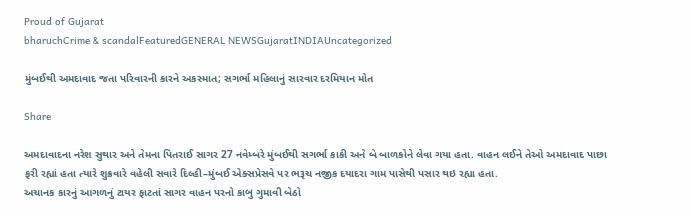Proud of Gujarat
bharuchCrime & scandalFeaturedGENERAL NEWSGujaratINDIAUncategorized

મુંબઈથી અમદાવાદ જતા પરિવારની કારને અકસ્માત; સગર્ભા મહિલાનું સારવાર દરમિયાન મોત

Share

અમદાવાદના નરેશ સુથાર અને તેમના પિતરાઈ સાગર 27 નવેમ્બરે મુંબઈથી સગર્ભા કાકી અને બે બાળકોને લેવા ગયા હતા. વાહન લઈને તેઓ અમદાવાદ પાછા ફરી રહ્યાં હતા ત્યારે શુક્રવારે વહેલી સવારે દિલ્હી–મુંબઈ એક્સપ્રેસવે પર ભરૂચ નજીક દયાદરા ગામ પાસેથી પસાર થઇ રહ્યા હતા.
અચાનક કારનું આગળનું ટાયર ફાટતાં સાગર વાહન પરનો કાબુ ગુમાવી બેઠો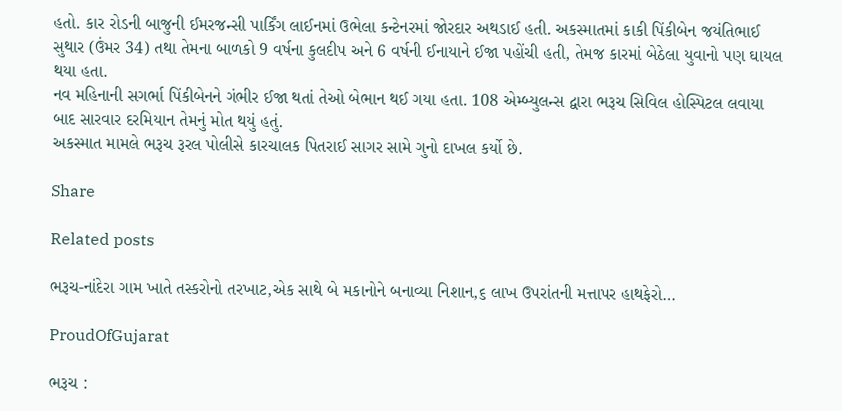હતો. કાર રોડની બાજુની ઈમરજન્સી પાર્કિંગ લાઈનમાં ઉભેલા કન્ટેનરમાં જોરદાર અથડાઈ હતી. અકસ્માતમાં કાકી પિંકીબેન જયંતિભાઈ સુથાર (ઉંમર 34) તથા તેમના બાળકો 9 વર્ષના કુલદીપ અને 6 વર્ષની ઈનાયાને ઈજા પહોંચી હતી, તેમજ કારમાં બેઠેલા યુવાનો પણ ઘાયલ થયા હતા.
નવ મહિનાની સગર્ભા પિંકીબેનને ગંભીર ઈજા થતાં તેઓ બેભાન થઈ ગયા હતા. 108 એમ્બ્યુલન્સ દ્વારા ભરૂચ સિવિલ હોસ્પિટલ લવાયા બાદ સારવાર દરમિયાન તેમનું મોત થયું હતું.
અકસ્માત મામલે ભરૂચ રૂરલ પોલીસે કારચાલક પિતરાઈ સાગર સામે ગુનો દાખલ કર્યો છે.

Share

Related posts

ભરૂચ-નાંદેરા ગામ ખાતે તસ્કરોનો તરખાટ,એક સાથે બે મકાનોને બનાવ્યા નિશાન,૬ લાખ ઉપરાંતની મત્તાપર હાથફેરો…

ProudOfGujarat

ભરૂચ :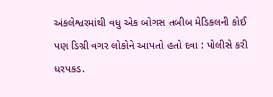અંકલેશ્વરમાંથી વધુ એક બોગસ તબીબ મેડિકલની કોઈ પણ ડિગ્રી વગર લોકોને આપતો હતો દવા : પોલીસે કરી ધરપકડ.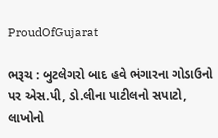ProudOfGujarat

ભરૂચ : બુટલેગરો બાદ હવે ભંગારના ગોડાઉનો પર એસ.પી, ડો.લીના પાટીલનો સપાટો, લાખોનો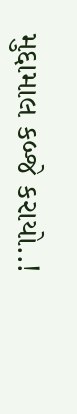મુદ્દામાલ કબ્જે કરાયો..!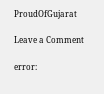ProudOfGujarat

Leave a Comment

error: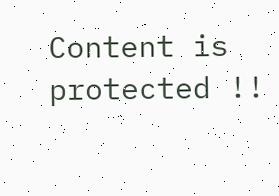Content is protected !!